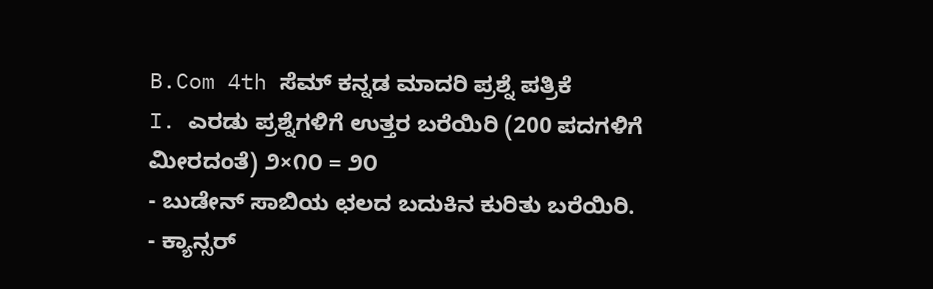B.Com 4th ಸೆಮ್ ಕನ್ನಡ ಮಾದರಿ ಪ್ರಶ್ನೆ ಪತ್ರಿಕೆ
I. ಎರಡು ಪ್ರಶ್ನೆಗಳಿಗೆ ಉತ್ತರ ಬರೆಯಿರಿ (200 ಪದಗಳಿಗೆ ಮೀರದಂತೆ) ೨×೧೦ = ೨೦
- ಬುಡೇನ್ ಸಾಬಿಯ ಛಲದ ಬದುಕಿನ ಕುರಿತು ಬರೆಯಿರಿ.
- ಕ್ಯಾನ್ಸರ್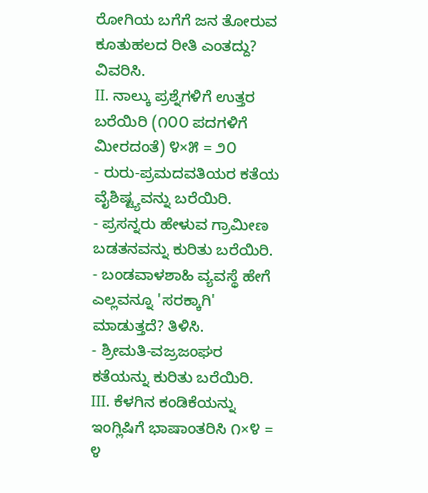ರೋಗಿಯ ಬಗೆಗೆ ಜನ ತೋರುವ ಕೂತುಹಲದ ರೀತಿ ಎಂತದ್ದು? ವಿವರಿಸಿ.
II. ನಾಲ್ಕು ಪ್ರಶ್ನೆಗಳಿಗೆ ಉತ್ತರ ಬರೆಯಿರಿ (೧೦೦ ಪದಗಳಿಗೆ ಮೀರದಂತೆ) ೪×೫ = ೨೦
- ರುರು-ಪ್ರಮದವತಿಯರ ಕತೆಯ ವೈಶಿಷ್ಟ್ಯವನ್ನು ಬರೆಯಿರಿ.
- ಪ್ರಸನ್ನರು ಹೇಳುವ ಗ್ರಾಮೀಣ ಬಡತನವನ್ನು ಕುರಿತು ಬರೆಯಿರಿ.
- ಬಂಡವಾಳಶಾಹಿ ವ್ಯವಸ್ಥೆ ಹೇಗೆ ಎಲ್ಲವನ್ನೂ 'ಸರಕ್ಕಾಗಿ' ಮಾಡುತ್ತದೆ? ತಿಳಿಸಿ.
- ಶ್ರೀಮತಿ-ವಜ್ರಜಂಘರ ಕತೆಯನ್ನು ಕುರಿತು ಬರೆಯಿರಿ.
III. ಕೆಳಗಿನ ಕಂಡಿಕೆಯನ್ನು ಇಂಗ್ಲಿಷಿಗೆ ಭಾಷಾಂತರಿಸಿ ೧×೪ = ೪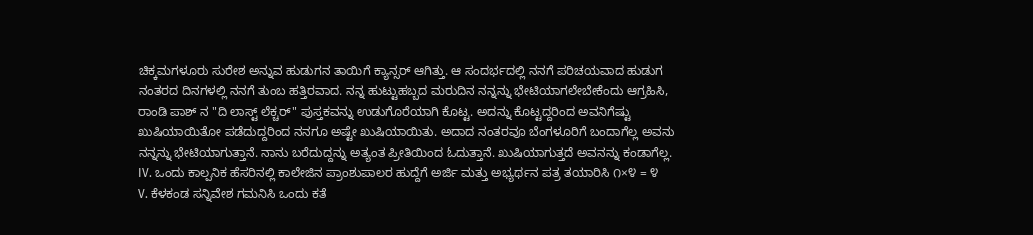ಚಿಕ್ಕಮಗಳೂರು ಸುರೇಶ ಅನ್ನುವ ಹುಡುಗನ ತಾಯಿಗೆ ಕ್ಯಾನ್ಸರ್ ಆಗಿತ್ತು. ಆ ಸಂದರ್ಭದಲ್ಲಿ ನನಗೆ ಪರಿಚಯವಾದ ಹುಡುಗ ನಂತರದ ದಿನಗಳಲ್ಲಿ ನನಗೆ ತುಂಬ ಹತ್ತಿರವಾದ. ನನ್ನ ಹುಟ್ಟುಹಬ್ಬದ ಮರುದಿನ ನನ್ನನ್ನು ಭೇಟಿಯಾಗಲೇಬೇಕೆಂದು ಆಗ್ರಹಿಸಿ, ರಾಂಡಿ ಪಾಶ್ ನ "ದಿ ಲಾಸ್ಟ್ ಲೆಕ್ಚರ್" ಪುಸ್ತಕವನ್ನು ಉಡುಗೊರೆಯಾಗಿ ಕೊಟ್ಟ. ಅದನ್ನು ಕೊಟ್ಟದ್ದರಿಂದ ಅವನಿಗೆಷ್ಟು ಖುಷಿಯಾಯಿತೋ ಪಡೆದುದ್ದರಿಂದ ನನಗೂ ಅಷ್ಟೇ ಖುಷಿಯಾಯಿತು. ಅದಾದ ನಂತರವೂ ಬೆಂಗಳೂರಿಗೆ ಬಂದಾಗೆಲ್ಲ ಅವನು ನನ್ನನ್ನು ಭೇಟಿಯಾಗುತ್ತಾನೆ. ನಾನು ಬರೆದುದ್ದನ್ನು ಅತ್ಯಂತ ಪ್ರೀತಿಯಿಂದ ಓದುತ್ತಾನೆ. ಖುಷಿಯಾಗುತ್ತದೆ ಅವನನ್ನು ಕಂಡಾಗೆಲ್ಲ.
IV. ಒಂದು ಕಾಲ್ಪನಿಕ ಹೆಸರಿನಲ್ಲಿ ಕಾಲೇಜಿನ ಪ್ರಾಂಶುಪಾಲರ ಹುದ್ದೆಗೆ ಅರ್ಜಿ ಮತ್ತು ಅಭ್ಯರ್ಥನ ಪತ್ರ ತಯಾರಿಸಿ ೧×೪ = ೪
V. ಕೆಳಕಂಡ ಸನ್ನಿವೇಶ ಗಮನಿಸಿ ಒಂದು ಕತೆ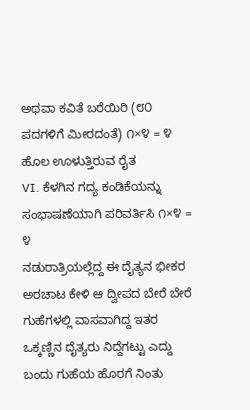ಅಥವಾ ಕವಿತೆ ಬರೆಯಿರಿ (೮೦ ಪದಗಳಿಗೆ ಮೀರದಂತೆ) ೧×೪ = ೪
ಹೊಲ ಊಳುತ್ತಿರುವ ರೈತ
VI. ಕೆಳಗಿನ ಗದ್ಯ ಕಂಡಿಕೆಯನ್ನು ಸಂಭಾಷಣೆಯಾಗಿ ಪರಿವರ್ತಿಸಿ ೧×೪ = ೪
ನಡುರಾತ್ರಿಯಲ್ಲೆದ್ದ ಈ ದೈತ್ಯನ ಭೀಕರ ಅರಚಾಟ ಕೇಳಿ ಆ ದ್ವೀಪದ ಬೇರೆ ಬೇರೆ ಗುಹೆಗಳಲ್ಲಿ ವಾಸವಾಗಿದ್ದ ಇತರ ಒಕ್ಕಣ್ಣಿನ ದೈತ್ಯರು ನಿದ್ದೆಗಟ್ಟು ಎದ್ದು ಬಂದು ಗುಹೆಯ ಹೊರಗೆ ನಿಂತು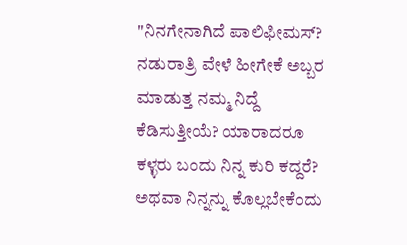"ನಿನಗೇನಾಗಿದೆ ಪಾಲಿಫೀಮಸ್? ನಡುರಾತ್ರಿ ವೇಳೆ ಹೀಗೇಕೆ ಅಬ್ಬರ ಮಾಡುತ್ತ ನಮ್ಮ ನಿದ್ದೆ ಕೆಡಿಸುತ್ತೀಯೆ? ಯಾರಾದರೂ ಕಳ್ಳರು ಬಂದು ನಿನ್ನ ಕುರಿ ಕದ್ದರೆ? ಅಥವಾ ನಿನ್ನನ್ನು ಕೊಲ್ಲಬೇಕೆಂದು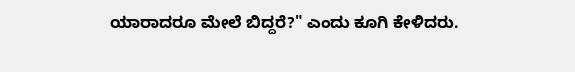ಯಾರಾದರೂ ಮೇಲೆ ಬಿದ್ದರೆ?" ಎಂದು ಕೂಗಿ ಕೇಳಿದರು.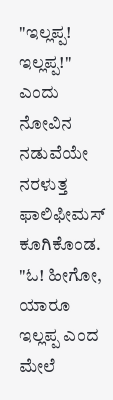"ಇಲ್ಲಪ್ಪ! ಇಲ್ಲಪ್ಪ!" ಎಂದು ನೋವಿನ ನಡುವೆಯೇ ನರಳುತ್ತ ಫಾಲಿಫೀಮಸ್ ಕೂಗಿಕೊಂಡ. "ಓ! ಹೀಗೋ, ಯಾರೂ ಇಲ್ಲಪ್ಪ ಎಂದ ಮೇಲೆ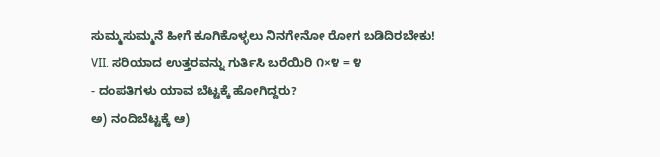ಸುಮ್ಮಸುಮ್ಮನೆ ಹೀಗೆ ಕೂಗಿಕೊಳ್ಳಲು ನಿನಗೇನೋ ರೋಗ ಬಡಿದಿರಬೇಕು!
VII. ಸರಿಯಾದ ಉತ್ತರವನ್ನು ಗುರ್ತಿಸಿ ಬರೆಯಿರಿ ೧×೪ = ೪
- ದಂಪತಿಗಳು ಯಾವ ಬೆಟ್ಟಕ್ಕೆ ಹೋಗಿದ್ದರು?
ಅ) ನಂದಿಬೆಟ್ಟಕ್ಕೆ ಆ)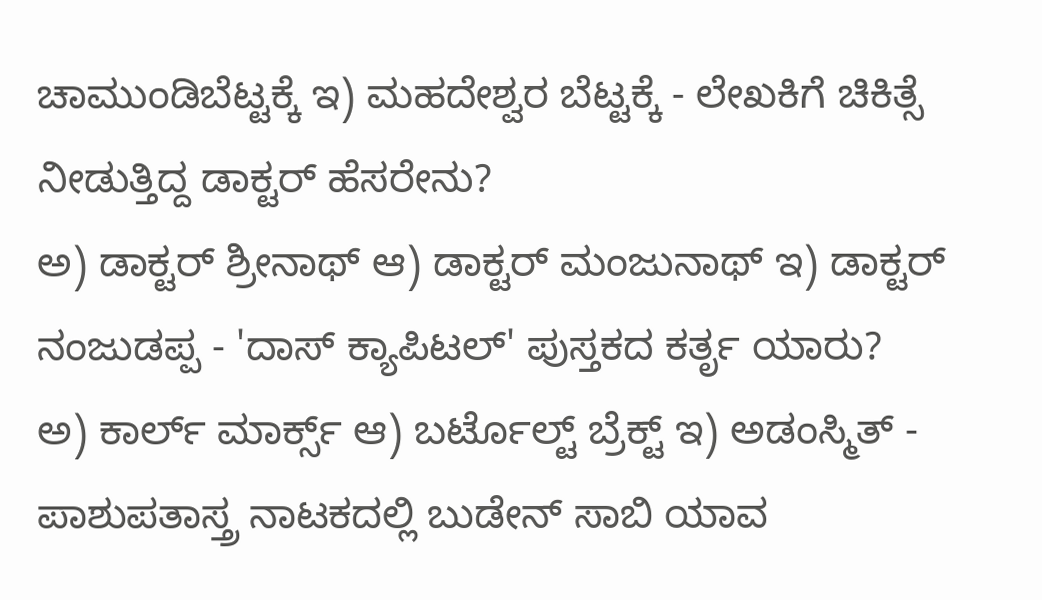ಚಾಮುಂಡಿಬೆಟ್ಟಕ್ಕೆ ಇ) ಮಹದೇಶ್ವರ ಬೆಟ್ಟಕ್ಕೆ - ಲೇಖಕಿಗೆ ಚಿಕಿತ್ಸೆ ನೀಡುತ್ತಿದ್ದ ಡಾಕ್ಟರ್ ಹೆಸರೇನು?
ಅ) ಡಾಕ್ಟರ್ ಶ್ರೀನಾಥ್ ಆ) ಡಾಕ್ಟರ್ ಮಂಜುನಾಥ್ ಇ) ಡಾಕ್ಟರ್ ನಂಜುಡಪ್ಪ - 'ದಾಸ್ ಕ್ಯಾಪಿಟಲ್' ಪುಸ್ತಕದ ಕರ್ತೃ ಯಾರು?
ಅ) ಕಾರ್ಲ್ ಮಾರ್ಕ್ಸ್ ಆ) ಬರ್ಟೊಲ್ಟ್ ಬ್ರೆಕ್ಟ್ ಇ) ಅಡಂಸ್ಮಿತ್ - ಪಾಶುಪತಾಸ್ತ್ರ ನಾಟಕದಲ್ಲಿ ಬುಡೇನ್ ಸಾಬಿ ಯಾವ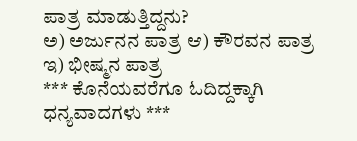ಪಾತ್ರ ಮಾಡುತ್ತಿದ್ದನು?
ಅ) ಅರ್ಜುನನ ಪಾತ್ರ ಆ) ಕೌರವನ ಪಾತ್ರ ಇ) ಭೀಷ್ಮನ ಪಾತ್ರ
*** ಕೊನೆಯವರೆಗೂ ಓದಿದ್ದಕ್ಕಾಗಿ ಧನ್ಯವಾದಗಳು ***